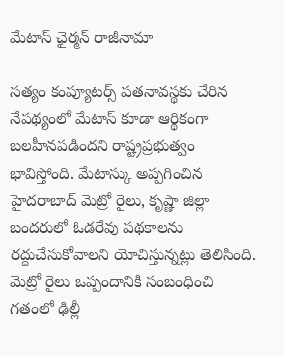మేటాస్ ఛైర్మన్ రాజీనామా

సత్యం కంప్యూటర్స్ పతనావస్థకు చేరిన నేపథ్యంలో మేటాస్ కూడా ఆర్థికంగా బలహీనపడిందని రాష్ట్రప్రభుత్వం భావిస్తోంది. మేటాస్కు అప్పగించిన హైదరాబాద్ మెట్రో రైలు, కృష్ణా జిల్లా బందరులో ఓడరేవు పథకాలను రద్దుచేసుకోవాలని యోచిస్తున్నట్లు తెలిసింది. మెట్రో రైలు ఒప్పందానికి సంబంధించి గతంలో ఢిల్లీ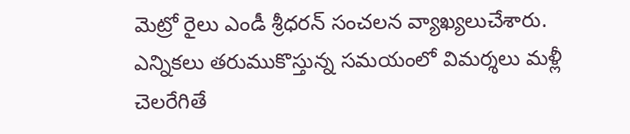మెట్రో రైలు ఎండీ శ్రీధరన్ సంచలన వ్యాఖ్యలుచేశారు. ఎన్నికలు తరుముకొస్తున్న సమయంలో విమర్శలు మళ్లీ చెలరేగితే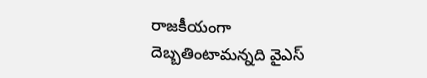రాజకీయంగా దెబ్బతింటామన్నది వైఎస్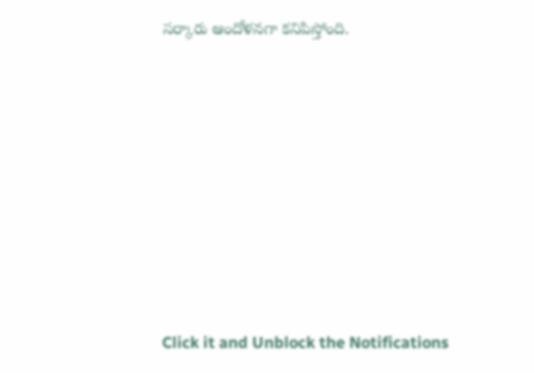సర్కారు ఆందోళనగా కనిపిస్తోంది.












Click it and Unblock the Notifications